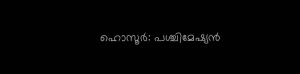ഹൊസൂർ: പശ്ചിമേഷ്യൻ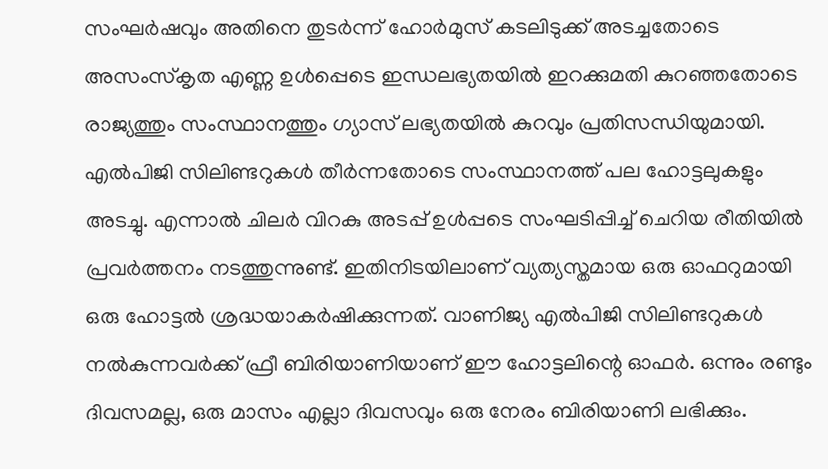സംഘർഷവും അതിനെ തുടർന്ന് ഹോർമുസ് കടലിടുക്ക് അടച്ചതോടെ അസംസ്കൃത എണ്ണ ഉൾപ്പെടെ ഇന്ധലഭ്യതയിൽ ഇറക്കുമതി കുറഞ്ഞതോടെ രാജ്യത്തും സംസ്ഥാനത്തും ഗ്യാസ് ലഭ്യതയിൽ കുറവും പ്രതിസന്ധിയുമായി. എൽപിജി സിലിണ്ടറുകൾ തീർന്നതോടെ സംസ്ഥാനത്ത് പല ഹോട്ടലുകളും അടച്ചു. എന്നാൽ ചിലർ വിറകു അടപ്പ് ഉൾപ്പടെ സംഘടിപ്പിച്ച് ചെറിയ രീതിയിൽ പ്രവർത്തനം നടത്തുന്നുണ്ട്. ഇതിനിടയിലാണ് വ്യത്യസ്തമായ ഒരു ഓഫറുമായി ഒരു ഹോട്ടൽ ശ്രദ്ധയാകർഷിക്കുന്നത്. വാണിജ്യ എൽപിജി സിലിണ്ടറുകൾ നൽകുന്നവർക്ക് ഫ്രീ ബിരിയാണിയാണ് ഈ ഹോട്ടലിന്റെ ഓഫർ. ഒന്നും രണ്ടും ദിവസമല്ല, ഒരു മാസം എല്ലാ ദിവസവും ഒരു നേരം ബിരിയാണി ലഭിക്കും.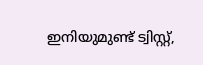ഇനിയുമുണ്ട് ട്വിസ്റ്റ്,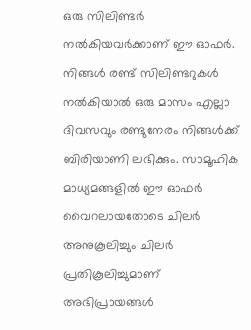ഒരു സിലിണ്ടർ നൽകിയവർക്കാണ് ഈ ഓഫർ. നിങ്ങൾ രണ്ട് സിലിണ്ടറുകൾ നൽകിയാൽ ഒരു മാസം എല്ലാ ദിവസവും രണ്ടുനേരം നിങ്ങൾക്ക് ബിരിയാണി ലഭിക്കും. സാമൂഹിക മാധ്യമങ്ങളിൽ ഈ ഓഫർ വൈറലായതോടെ ചിലർ അനുകൂലിച്ചും ചിലർ പ്രതികൂലിച്ചുമാണ് അഭിപ്രായങ്ങൾ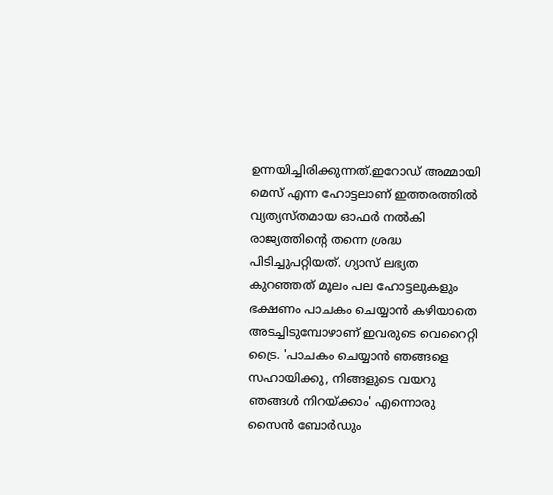ഉന്നയിച്ചിരിക്കുന്നത്.ഇറോഡ് അമ്മായി മെസ് എന്ന ഹോട്ടലാണ് ഇത്തരത്തിൽ വ്യത്യസ്തമായ ഓഫർ നൽകി രാജ്യത്തിന്റെ തന്നെ ശ്രദ്ധ പിടിച്ചുപറ്റിയത്. ഗ്യാസ് ലഭ്യത കുറഞ്ഞത് മൂലം പല ഹോട്ടലുകളും ഭക്ഷണം പാചകം ചെയ്യാൻ കഴിയാതെ അടച്ചിടുമ്പോഴാണ് ഇവരുടെ വെറൈറ്റി ട്രൈ. 'പാചകം ചെയ്യാൻ ഞങ്ങളെ സഹായിക്കു, നിങ്ങളുടെ വയറു ഞങ്ങൾ നിറയ്ക്കാം' എന്നൊരു സൈൻ ബോർഡും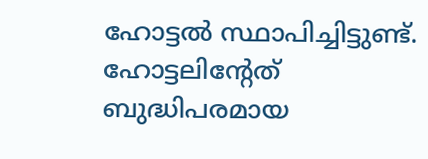ഹോട്ടൽ സ്ഥാപിച്ചിട്ടുണ്ട്. ഹോട്ടലിന്റേത് ബുദ്ധിപരമായ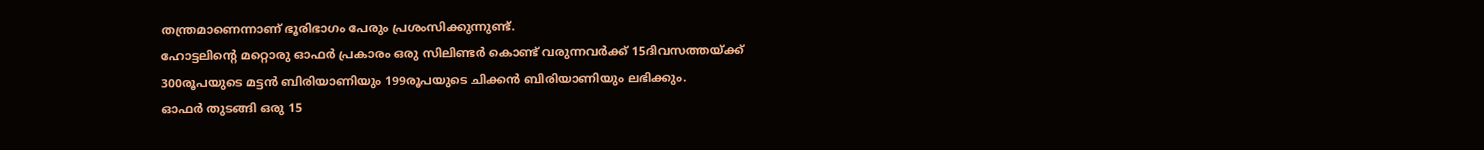തന്ത്രമാണെന്നാണ് ഭൂരിഭാഗം പേരും പ്രശംസിക്കുന്നുണ്ട്.
ഹോട്ടലിന്റെ മറ്റൊരു ഓഫർ പ്രകാരം ഒരു സിലിണ്ടർ കൊണ്ട് വരുന്നവർക്ക് 15ദിവസത്തയ്ക്ക് 300രൂപയുടെ മട്ടൻ ബിരിയാണിയും 199രൂപയുടെ ചിക്കൻ ബിരിയാണിയും ലഭിക്കും.
ഓഫർ തുടങ്ങി ഒരു 15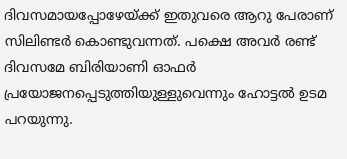ദിവസമായപ്പോഴേയ്ക്ക് ഇതുവരെ ആറു പേരാണ് സിലിണ്ടർ കൊണ്ടുവന്നത്. പക്ഷെ അവർ രണ്ട് ദിവസമേ ബിരിയാണി ഓഫർ പ്രയോജനപ്പെടുത്തിയുള്ളുവെന്നും ഹോട്ടൽ ഉടമ പറയുന്നു.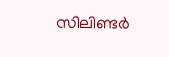സിലിണ്ടർ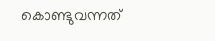കൊണ്ടുവന്നത്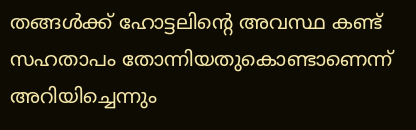തങ്ങൾക്ക് ഹോട്ടലിന്റെ അവസ്ഥ കണ്ട് സഹതാപം തോന്നിയതുകൊണ്ടാണെന്ന് അറിയിച്ചെന്നും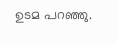ഉടമ പറഞ്ഞു.